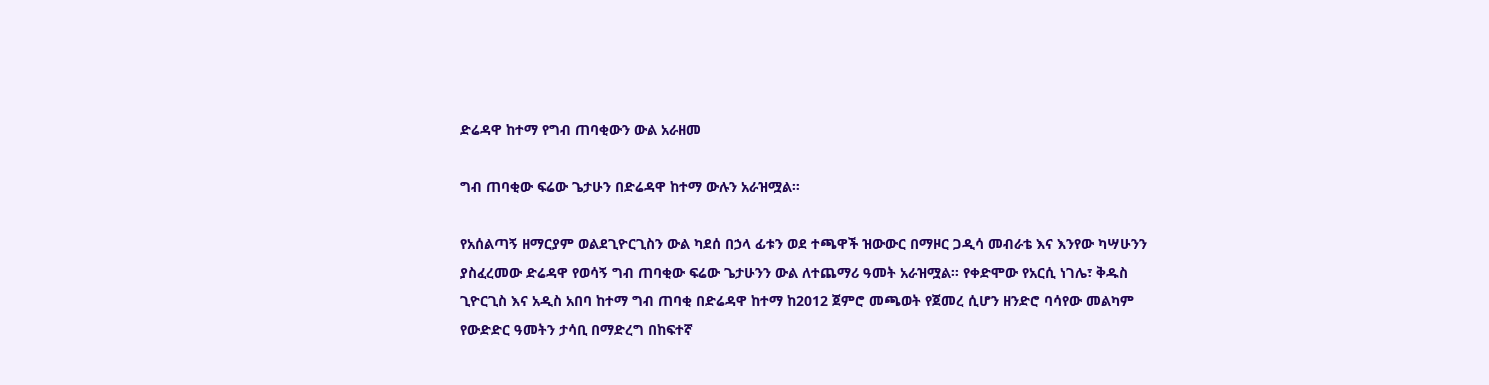ድሬዳዋ ከተማ የግብ ጠባቂውን ውል አራዘመ

ግብ ጠባቂው ፍሬው ጌታሁን በድሬዳዋ ከተማ ውሉን አራዝሟል።

የአሰልጣኝ ዘማርያም ወልደጊዮርጊስን ውል ካደሰ በኃላ ፊቱን ወደ ተጫዋች ዝውውር በማዞር ጋዲሳ መብራቴ እና እንየው ካሣሁንን ያስፈረመው ድሬዳዋ የወሳኝ ግብ ጠባቂው ፍሬው ጌታሁንን ውል ለተጨማሪ ዓመት አራዝሟል፡፡ የቀድሞው የአርሲ ነገሌ፣ ቅዱስ ጊዮርጊስ እና አዲስ አበባ ከተማ ግብ ጠባቂ በድሬዳዋ ከተማ ከ2012 ጀምሮ መጫወት የጀመረ ሲሆን ዘንድሮ ባሳየው መልካም የውድድር ዓመትን ታሳቢ በማድረግ በከፍተኛ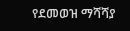የደመወዝ ማሻሻያ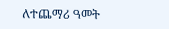ለተጨማሪ ዓመት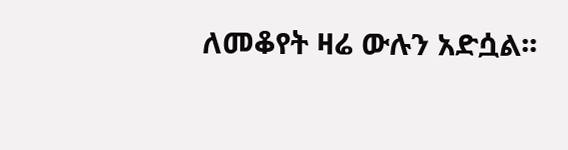ለመቆየት ዛሬ ውሉን አድሷል፡፡